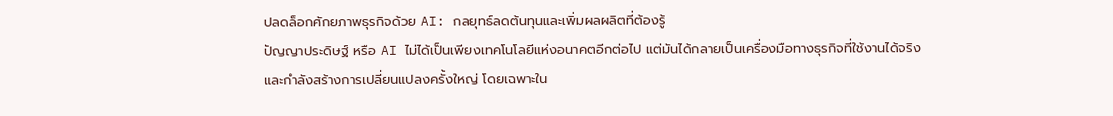ปลดล็อกศักยภาพธุรกิจด้วย AI: กลยุทธ์ลดต้นทุนและเพิ่มผลผลิตที่ต้องรู้
ปัญญาประดิษฐ์ หรือ AI ไม่ได้เป็นเพียงเทคโนโลยีแห่งอนาคตอีกต่อไป แต่มันได้กลายเป็นเครื่องมือทางธุรกิจที่ใช้งานได้จริง
และกำลังสร้างการเปลี่ยนแปลงครั้งใหญ่ โดยเฉพาะใน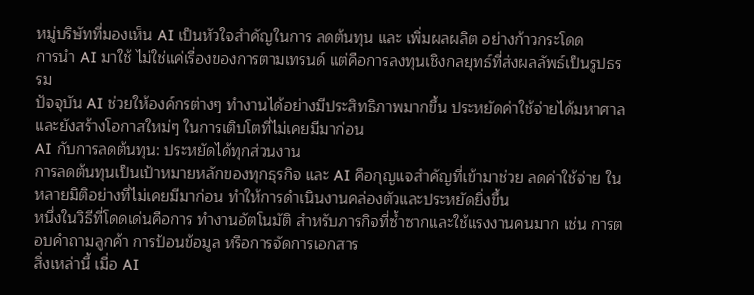หมู่บริษัทที่มองเห็น AI เป็นหัวใจสำคัญในการ ลดต้นทุน และ เพิ่มผลผลิต อย่างก้าวกระโดด
การนำ AI มาใช้ ไม่ใช่แค่เรื่องของการตามเทรนด์ แต่คือการลงทุนเชิงกลยุทธ์ที่ส่งผลลัพธ์เป็นรูปธรรม
ปัจจุบัน AI ช่วยให้องค์กรต่างๆ ทำงานได้อย่างมีประสิทธิภาพมากขึ้น ประหยัดค่าใช้จ่ายได้มหาศาล และยังสร้างโอกาสใหม่ๆ ในการเติบโตที่ไม่เคยมีมาก่อน
AI กับการลดต้นทุน: ประหยัดได้ทุกส่วนงาน
การลดต้นทุนเป็นเป้าหมายหลักของทุกธุรกิจ และ AI คือกุญแจสำคัญที่เข้ามาช่วย ลดค่าใช้จ่าย ในหลายมิติอย่างที่ไม่เคยมีมาก่อน ทำให้การดำเนินงานคล่องตัวและประหยัดยิ่งขึ้น
หนึ่งในวิธีที่โดดเด่นคือการ ทำงานอัตโนมัติ สำหรับภารกิจที่ซ้ำซากและใช้แรงงานคนมาก เช่น การตอบคำถามลูกค้า การป้อนข้อมูล หรือการจัดการเอกสาร
สิ่งเหล่านี้ เมื่อ AI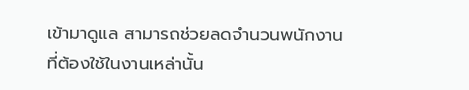เข้ามาดูแล สามารถช่วยลดจำนวนพนักงานที่ต้องใช้ในงานเหล่านั้น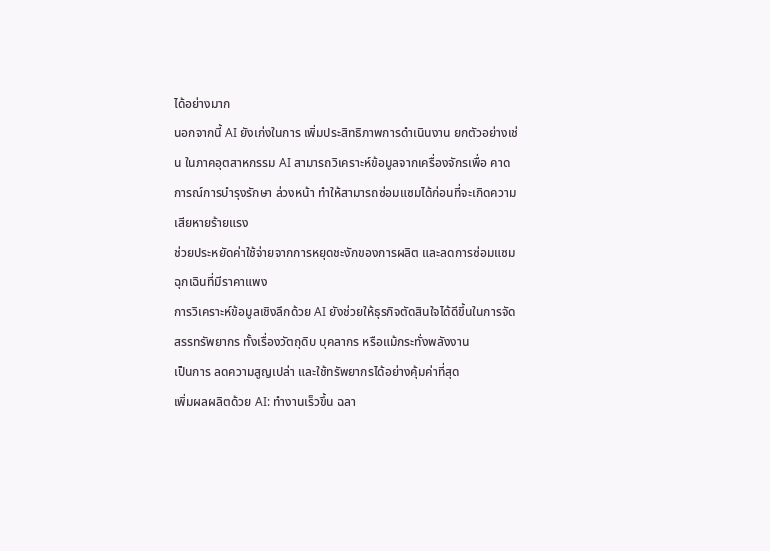ได้อย่างมาก
นอกจากนี้ AI ยังเก่งในการ เพิ่มประสิทธิภาพการดำเนินงาน ยกตัวอย่างเช่น ในภาคอุตสาหกรรม AI สามารถวิเคราะห์ข้อมูลจากเครื่องจักรเพื่อ คาดการณ์การบำรุงรักษา ล่วงหน้า ทำให้สามารถซ่อมแซมได้ก่อนที่จะเกิดความเสียหายร้ายแรง
ช่วยประหยัดค่าใช้จ่ายจากการหยุดชะงักของการผลิต และลดการซ่อมแซมฉุกเฉินที่มีราคาแพง
การวิเคราะห์ข้อมูลเชิงลึกด้วย AI ยังช่วยให้ธุรกิจตัดสินใจได้ดีขึ้นในการจัดสรรทรัพยากร ทั้งเรื่องวัตถุดิบ บุคลากร หรือแม้กระทั่งพลังงาน
เป็นการ ลดความสูญเปล่า และใช้ทรัพยากรได้อย่างคุ้มค่าที่สุด
เพิ่มผลผลิตด้วย AI: ทำงานเร็วขึ้น ฉลา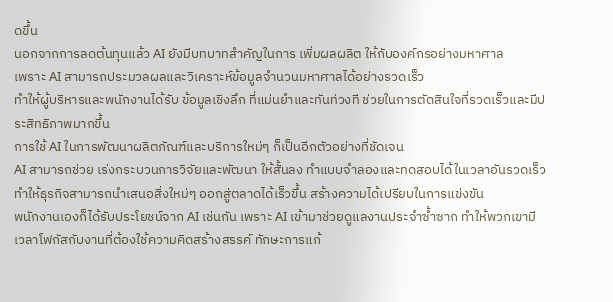ดขึ้น
นอกจากการลดต้นทุนแล้ว AI ยังมีบทบาทสำคัญในการ เพิ่มผลผลิต ให้กับองค์กรอย่างมหาศาล
เพราะ AI สามารถประมวลผลและวิเคราะห์ข้อมูลจำนวนมหาศาลได้อย่างรวดเร็ว
ทำให้ผู้บริหารและพนักงานได้รับ ข้อมูลเชิงลึก ที่แม่นยำและทันท่วงที ช่วยในการตัดสินใจที่รวดเร็วและมีประสิทธิภาพมากขึ้น
การใช้ AI ในการพัฒนาผลิตภัณฑ์และบริการใหม่ๆ ก็เป็นอีกตัวอย่างที่ชัดเจน
AI สามารถช่วย เร่งกระบวนการวิจัยและพัฒนา ให้สั้นลง ทำแบบจำลองและทดสอบได้ในเวลาอันรวดเร็ว
ทำให้ธุรกิจสามารถนำเสนอสิ่งใหม่ๆ ออกสู่ตลาดได้เร็วขึ้น สร้างความได้เปรียบในการแข่งขัน
พนักงานเองก็ได้รับประโยชน์จาก AI เช่นกัน เพราะ AI เข้ามาช่วยดูแลงานประจำซ้ำซาก ทำให้พวกเขามีเวลาโฟกัสกับงานที่ต้องใช้ความคิดสร้างสรรค์ ทักษะการแก้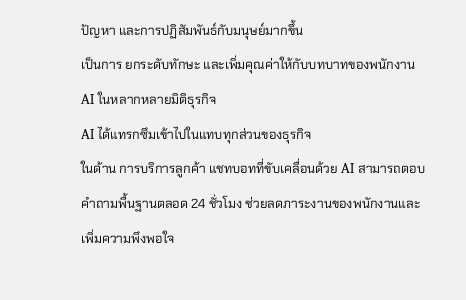ปัญหา และการปฏิสัมพันธ์กับมนุษย์มากขึ้น
เป็นการ ยกระดับทักษะ และเพิ่มคุณค่าให้กับบทบาทของพนักงาน
AI ในหลากหลายมิติธุรกิจ
AI ได้แทรกซึมเข้าไปในแทบทุกส่วนของธุรกิจ
ในด้าน การบริการลูกค้า แชทบอทที่ขับเคลื่อนด้วย AI สามารถตอบคำถามพื้นฐานตลอด 24 ชั่วโมง ช่วยลดภาระงานของพนักงานและเพิ่มความพึงพอใจ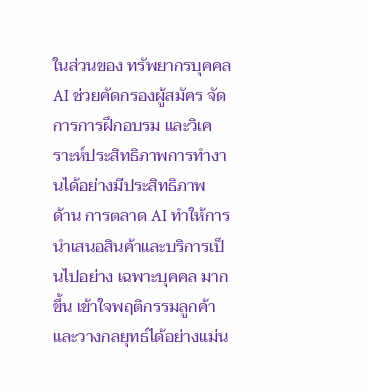ในส่วนของ ทรัพยากรบุคคล AI ช่วยคัดกรองผู้สมัคร จัดการการฝึกอบรม และวิเคราะห์ประสิทธิภาพการทำงานได้อย่างมีประสิทธิภาพ
ด้าน การตลาด AI ทำให้การนำเสนอสินค้าและบริการเป็นไปอย่าง เฉพาะบุคคล มากขึ้น เข้าใจพฤติกรรมลูกค้า และวางกลยุทธ์ได้อย่างแม่น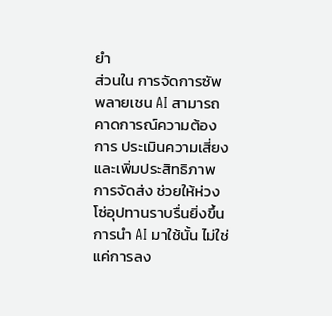ยำ
ส่วนใน การจัดการซัพพลายเชน AI สามารถคาดการณ์ความต้องการ ประเมินความเสี่ยง และเพิ่มประสิทธิภาพการจัดส่ง ช่วยให้ห่วงโซ่อุปทานราบรื่นยิ่งขึ้น
การนำ AI มาใช้นั้น ไม่ใช่แค่การลง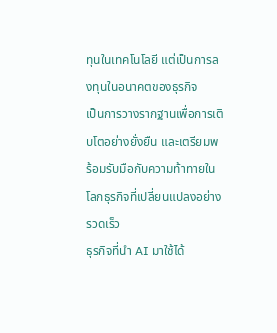ทุนในเทคโนโลยี แต่เป็นการลงทุนในอนาคตของธุรกิจ
เป็นการวางรากฐานเพื่อการเติบโตอย่างยั่งยืน และเตรียมพร้อมรับมือกับความท้าทายในโลกธุรกิจที่เปลี่ยนแปลงอย่างรวดเร็ว
ธุรกิจที่นำ AI มาใช้ได้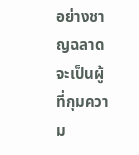อย่างชาญฉลาด จะเป็นผู้ที่กุมความ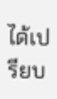ได้เปรียบ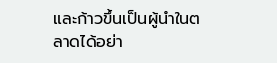และก้าวขึ้นเป็นผู้นำในตลาดได้อย่า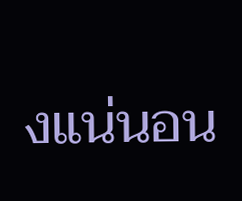งแน่นอน